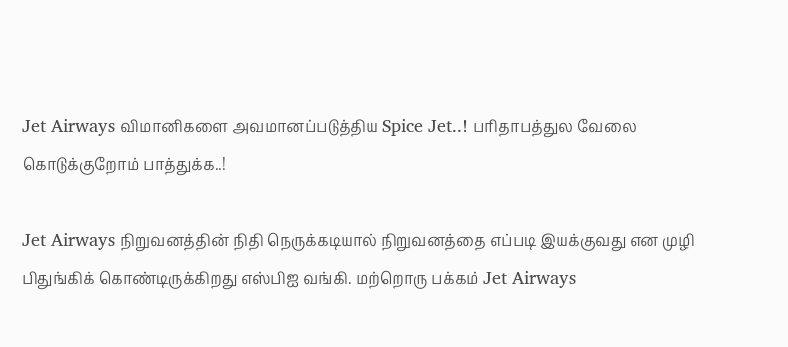Jet Airways விமானிகளை அவமானப்படுத்திய Spice Jet..! பரிதாபத்துல வேலை கொடுக்குறோம் பாத்துக்க..!

Jet Airways நிறுவனத்தின் நிதி நெருக்கடியால் நிறுவனத்தை எப்படி இயக்குவது என முழி பிதுங்கிக் கொண்டிருக்கிறது எஸ்பிஐ வங்கி. மற்றொரு பக்கம் Jet Airways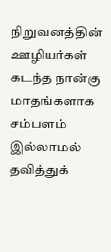நிறுவனத்தின் ஊழியர்கள் கடந்த நான்கு மாதங்களாக சம்பளம் இல்லாமல் தவித்துக்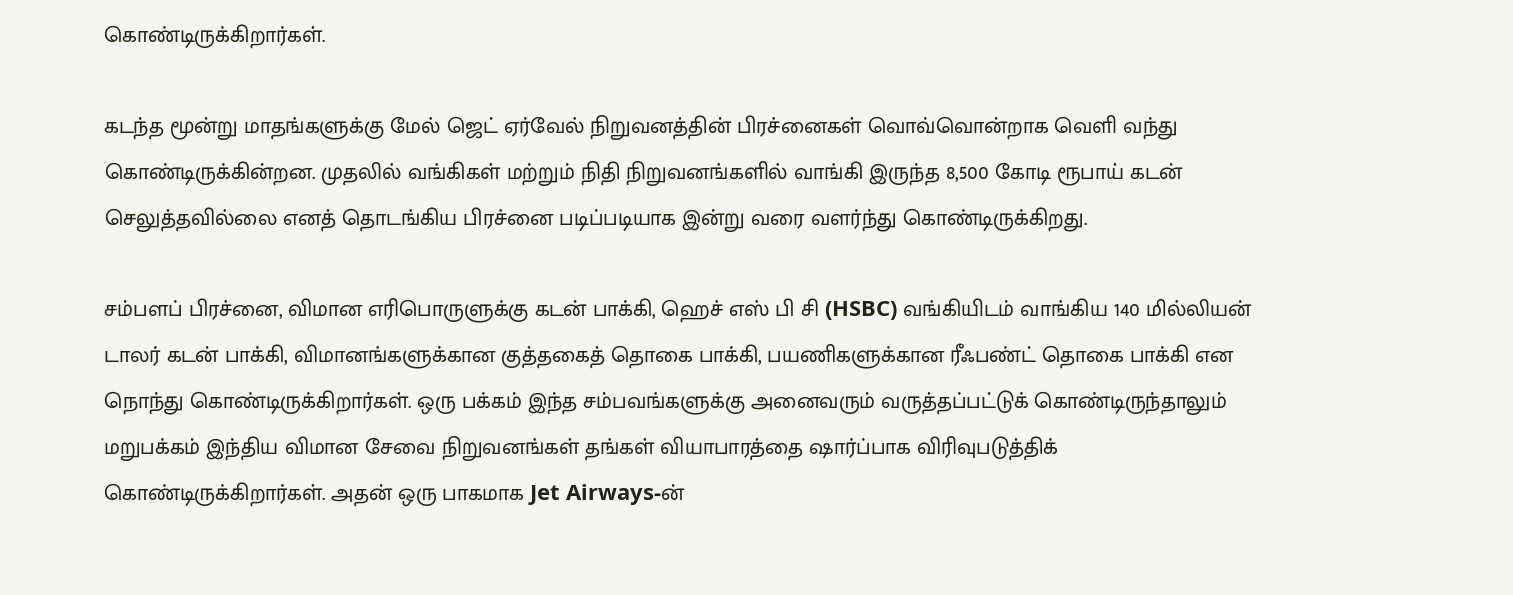கொண்டிருக்கிறார்கள்.

கடந்த மூன்று மாதங்களுக்கு மேல் ஜெட் ஏர்வேல் நிறுவனத்தின் பிரச்னைகள் வொவ்வொன்றாக வெளி வந்து கொண்டிருக்கின்றன. முதலில் வங்கிகள் மற்றும் நிதி நிறுவனங்களில் வாங்கி இருந்த 8,500 கோடி ரூபாய் கடன் செலுத்தவில்லை எனத் தொடங்கிய பிரச்னை படிப்படியாக இன்று வரை வளர்ந்து கொண்டிருக்கிறது.

சம்பளப் பிரச்னை, விமான எரிபொருளுக்கு கடன் பாக்கி, ஹெச் எஸ் பி சி (HSBC) வங்கியிடம் வாங்கிய 140 மில்லியன் டாலர் கடன் பாக்கி, விமானங்களுக்கான குத்தகைத் தொகை பாக்கி, பயணிகளுக்கான ரீஃபண்ட் தொகை பாக்கி என நொந்து கொண்டிருக்கிறார்கள். ஒரு பக்கம் இந்த சம்பவங்களுக்கு அனைவரும் வருத்தப்பட்டுக் கொண்டிருந்தாலும் மறுபக்கம் இந்திய விமான சேவை நிறுவனங்கள் தங்கள் வியாபாரத்தை ஷார்ப்பாக விரிவுபடுத்திக் கொண்டிருக்கிறார்கள். அதன் ஒரு பாகமாக Jet Airways-ன்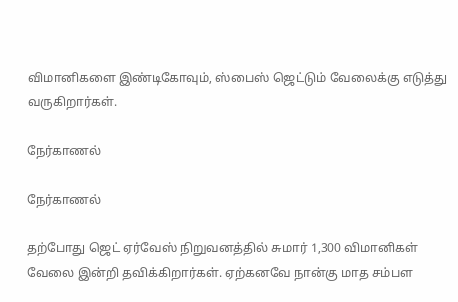விமானிகளை இண்டிகோவும், ஸ்பைஸ் ஜெட்டும் வேலைக்கு எடுத்து வருகிறார்கள்.

நேர்காணல்

நேர்காணல்

தற்போது ஜெட் ஏர்வேஸ் நிறுவனத்தில் சுமார் 1,300 விமானிகள் வேலை இன்றி தவிக்கிறார்கள். ஏற்கனவே நான்கு மாத சம்பள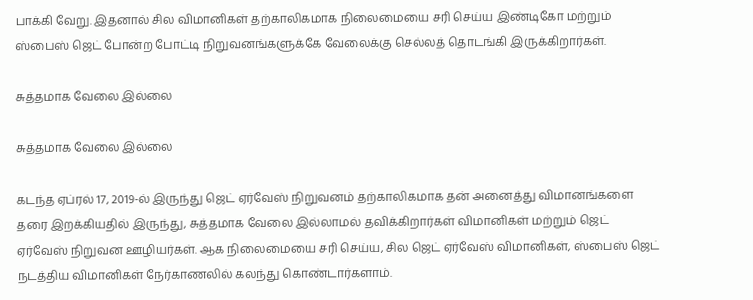பாக்கி வேறு. இதனால் சில விமானிகள் தற்காலிகமாக நிலைமையை சரி செய்ய இண்டிகோ மற்றும் ஸ்பைஸ் ஜெட் போன்ற போட்டி நிறுவனங்களுக்கே வேலைக்கு செல்லத் தொடங்கி இருக்கிறார்கள்.

சுத்தமாக வேலை இல்லை

சுத்தமாக வேலை இல்லை

கடந்த ஏப்ரல் 17, 2019-ல் இருந்து ஜெட் ஏர்வேஸ் நிறுவனம் தற்காலிகமாக தன் அனைத்து விமானங்களை தரை இறக்கியதில் இருந்து, சுத்தமாக வேலை இல்லாமல் தவிக்கிறார்கள் விமானிகள் மற்றும் ஜெட் ஏர்வேஸ் நிறுவன ஊழியர்கள். ஆக நிலைமையை சரி செய்ய, சில ஜெட் ஏர்வேஸ் விமானிகள், ஸ்பைஸ் ஜெட் நடத்திய விமானிகள் நேர்காணலில் கலந்து கொண்டார்களாம்.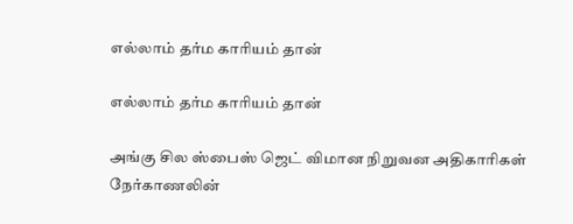எல்லாம் தர்ம காரியம் தான்

எல்லாம் தர்ம காரியம் தான்

அங்கு சில ஸ்பைஸ் ஜெட் விமான நிறுவன அதிகாரிகள் நேர்காணலின்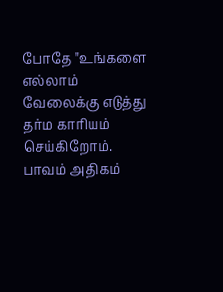போதே "உங்களை எல்லாம் வேலைக்கு எடுத்து தர்ம காரியம் செய்கிறோம். பாவம் அதிகம்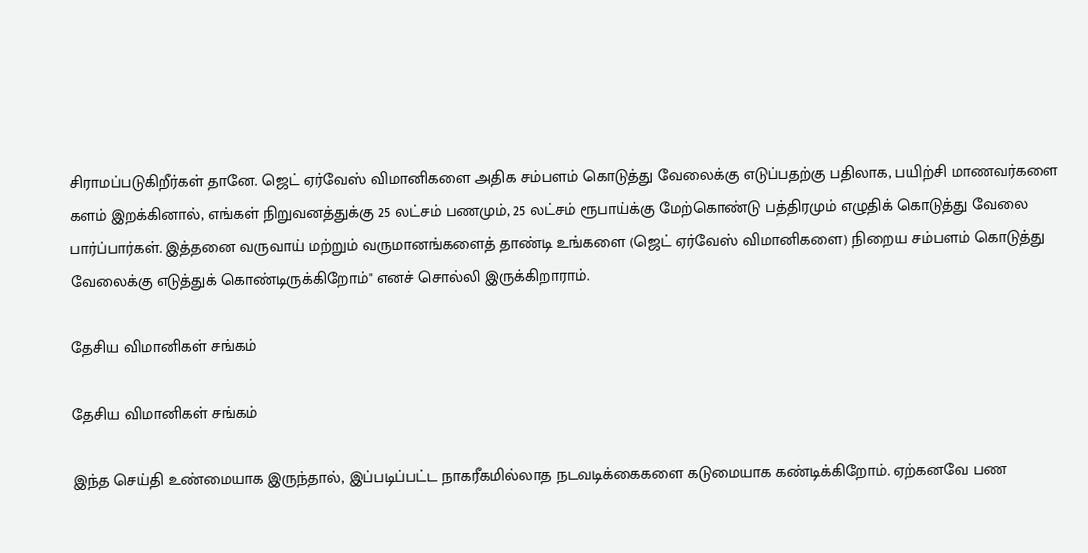சிராமப்படுகிறீர்கள் தானே. ஜெட் ஏர்வேஸ் விமானிகளை அதிக சம்பளம் கொடுத்து வேலைக்கு எடுப்பதற்கு பதிலாக, பயிற்சி மாணவர்களை களம் இறக்கினால், எங்கள் நிறுவனத்துக்கு 25 லட்சம் பணமும், 25 லட்சம் ரூபாய்க்கு மேற்கொண்டு பத்திரமும் எழுதிக் கொடுத்து வேலை பார்ப்பார்கள். இத்தனை வருவாய் மற்றும் வருமானங்களைத் தாண்டி உங்களை (ஜெட் ஏர்வேஸ் விமானிகளை) நிறைய சம்பளம் கொடுத்து வேலைக்கு எடுத்துக் கொண்டிருக்கிறோம்" எனச் சொல்லி இருக்கிறாராம்.

தேசிய விமானிகள் சங்கம்

தேசிய விமானிகள் சங்கம்

இந்த செய்தி உண்மையாக இருந்தால், இப்படிப்பட்ட நாகரீகமில்லாத நடவடிக்கைகளை கடுமையாக கண்டிக்கிறோம். ஏற்கனவே பண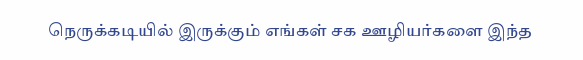நெருக்கடியில் இருக்கும் எங்கள் சக ஊழியர்களை இந்த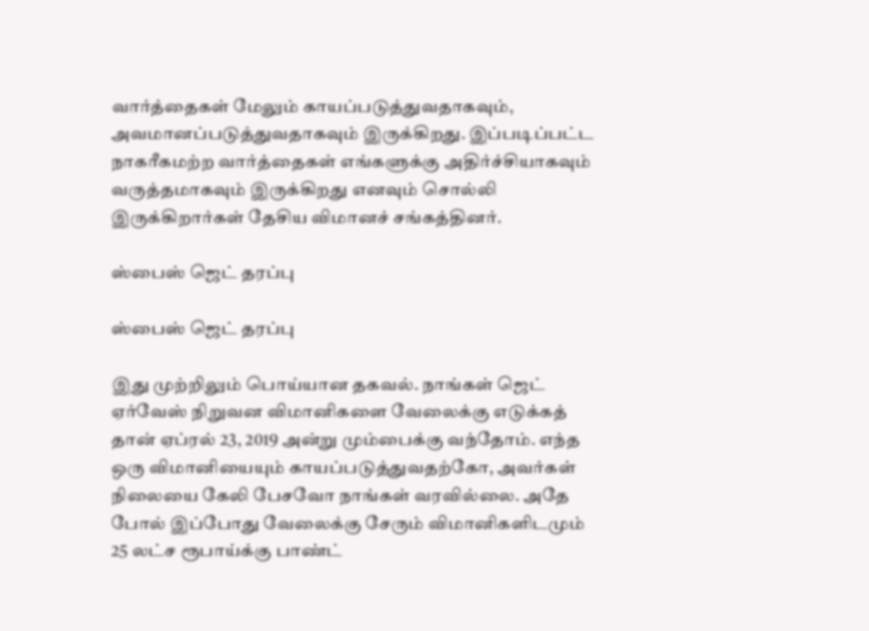வார்த்தைகள் மேலும் காயப்படுத்துவதாகவும், அவமானப்படுத்துவதாகவும் இருக்கிறது. இப்படிப்பட்ட நாகரீகமற்ற வார்த்தைகள் எங்களுக்கு அதிர்ச்சியாகவும் வருத்தமாகவும் இருக்கிறது எனவும் சொல்லி இருக்கிறார்கள் தேசிய விமானச் சங்கத்தினர்.

ஸ்பைஸ் ஜெட் தரப்பு

ஸ்பைஸ் ஜெட் தரப்பு

இது முற்றிலும் பொய்யான தகவல். நாங்கள் ஜெட் ஏர்வேஸ் நிறுவன விமானிகளை வேலைக்கு எடுக்கத் தான் ஏப்ரல் 23, 2019 அன்று மும்பைக்கு வந்தோம். எந்த ஒரு விமானியையும் காயப்படுத்துவதற்கோ, அவர்கள் நிலையை கேலி பேசவோ நாங்கள் வரவில்லை. அதே போல் இப்போது வேலைக்கு சேரும் விமானிகளிடமும் 25 லட்ச ரூபாய்க்கு பாண்ட்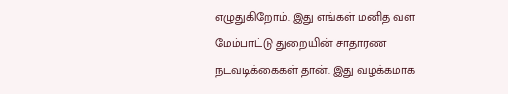எழுதுகிறோம். இது எங்கள் மனித வள மேம்பாட்டு துறையின் சாதாரண நடவடிக்கைகள் தான். இது வழக்கமாக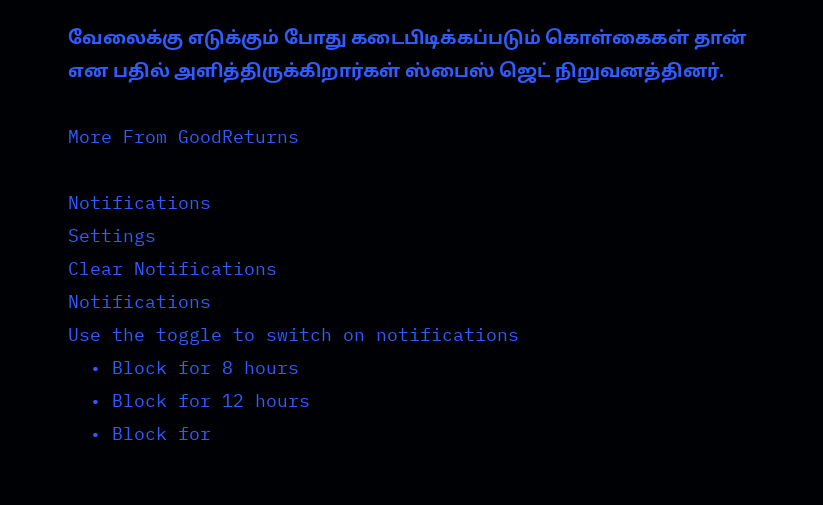வேலைக்கு எடுக்கும் போது கடைபிடிக்கப்படும் கொள்கைகள் தான் என பதில் அளித்திருக்கிறார்கள் ஸ்பைஸ் ஜெட் நிறுவனத்தினர்.

More From GoodReturns

Notifications
Settings
Clear Notifications
Notifications
Use the toggle to switch on notifications
  • Block for 8 hours
  • Block for 12 hours
  • Block for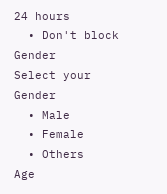24 hours
  • Don't block
Gender
Select your Gender
  • Male
  • Female
  • Others
Age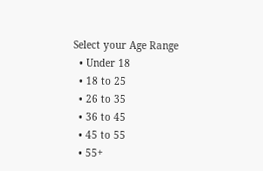Select your Age Range
  • Under 18
  • 18 to 25
  • 26 to 35
  • 36 to 45
  • 45 to 55
  • 55+